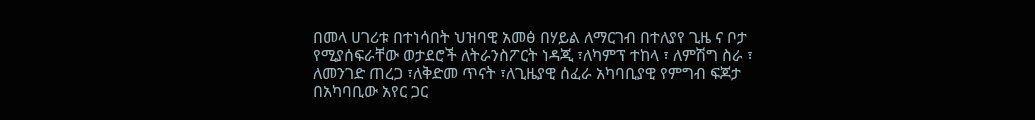በመላ ሀገሪቱ በተነሳበት ህዝባዊ አመፅ በሃይል ለማርገብ በተለያየ ጊዜ ና ቦታ የሚያሰፍራቸው ወታደሮች ለትራንስፖርት ነዳጂ ፣ለካምፕ ተከላ ፣ ለምሽግ ስራ ፣ ለመንገድ ጠረጋ ፣ለቅድመ ጥናት ፣ለጊዜያዊ ሰፈራ አካባቢያዊ የምግብ ፍጆታ በአካባቢው አየር ጋር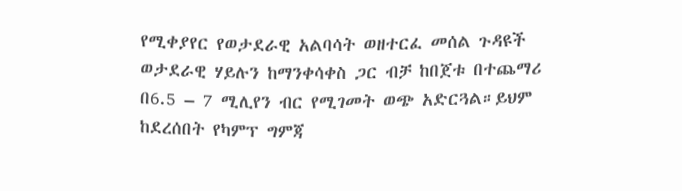የሚቀያየር የወታደራዊ አልባሳት ወዘተርፈ መሰል ጉዳዩች ወታደራዊ ሃይሉን ከማንቀሳቀስ ጋር ብቻ ከበጀቱ በተጨማሪ በ6.5 – 7 ሚሊየን ብር የሚገመት ወጭ አድርጓል።ይህም ከደረሰበት የካምፕ ግምጃ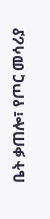ቤት ቃጠሎ፣ የጦር መሳሪያ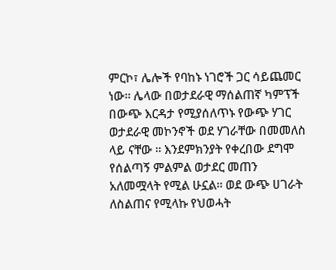ምርኮ፣ ሌሎች የባከኑ ነገሮች ጋር ሳይጨመር ነው። ሌላው በወታደራዊ ማሰልጠኛ ካምፕች በውጭ እርዳታ የሚያሰለጥኑ የውጭ ሃገር ወታደራዊ መኮንኖች ወደ ሃገራቸው በመመለስ ላይ ናቸው ። እንደምክንያት የቀረበው ደግሞ የሰልጣኝ ምልምል ወታደር መጠን አለመሟላት የሚል ሁኗል። ወደ ውጭ ሀገራት ለስልጠና የሚላኩ የህወሓት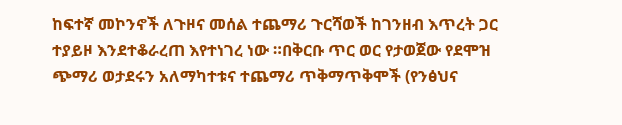ከፍተኛ መኮንኖች ለጉዞና መሰል ተጨማሪ ጉርሻወች ከገንዘብ እጥረት ጋር ተያይዞ እንደተቆራረጠ እየተነገረ ነው ።በቅርቡ ጥር ወር የታወጀው የደሞዝ ጭማሪ ወታደሩን አለማካተቱና ተጨማሪ ጥቅማጥቅሞች (የንፅህና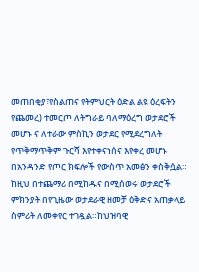መጠበቂያ፣የስልጠና የትምህርት ዕድል ልዩ ዕረፍትን የጨመረ) ተመርጦ ለትግራይ ባለማዕረግ ወታደሮች መሆኑ ና ለተራው ምስኪን ወታደር የሚደረግለት የጥቅማጥቅም ጉርሻ እየተቀናነሰና እየቀረ መሆኑ በአንዳንድ የጦር ክፍሎች የውስጥ አመፅን ቀስቅሷል። ከዚህ በተጨማሪ በሚከዱና በሚሰወሩ ወታደሮች ምክንያት በየጊዜው ወታደራዊ ዘመቻ ዕቅድና አጠቃላይ ስምሪት ለመቀየር ተገዷል።ከህዝባዊ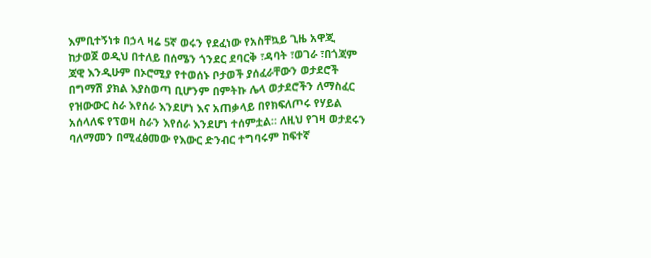እምቢተኝነቱ በኃላ ዛሬ 5ኛ ወሩን የደፈነው የአስቸኳይ ጊዜ አዋጂ ከታወጀ ወዲህ በተለይ በሰሜን ጎንደር ደባርቅ ፣ዳባት ፣ወገራ ፣በጎጃም ጃዊ እንዲሁም በኦሮሚያ የተወሰኑ ቦታወች ያሰፈራቸውን ወታደሮች በግማሽ ያክል እያስወጣ ቢሆንም በምትኩ ሌላ ወታደሮችን ለማስፈር የዝውውር ስራ እየሰራ እንደሆነ እና አጠቃላይ በየክፍለጦሩ የሃይል አሰላለፍ የፕወዛ ስራን እየሰራ እንደሆነ ተሰምቷል። ለዚህ የገዛ ወታደሩን ባለማመን በሚፈፅመው የእውር ድንብር ተግባሩም ከፍተኛ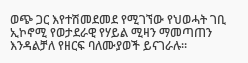ወጭ ጋር እየተሽመደመደ የሚገኘው የህወሓት ገቢ ኢኮኖሚ የወታደራዊ የሃይል ሚዛን ማመጣጠን እንዳልቻለ የዘርፍ ባለሙያወች ይናገራሉ።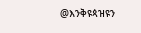@እንቅዩጳዝዩን